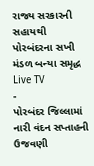રાજ્ય સરકારની સહાયથી પોરબંદરના સખી મંડળ બન્યા સમૃદ્ધ
Live TV
-
પોરબંદર જિલ્લામાં નારી વંદન સપ્તાહની ઉજવણી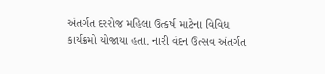અંતર્ગત દરરોજ મહિલા ઉત્કર્ષ માટેના વિવિધ કાર્યક્રમો યોજાયા હતા. નારી વંદન ઉત્સવ અંતર્ગત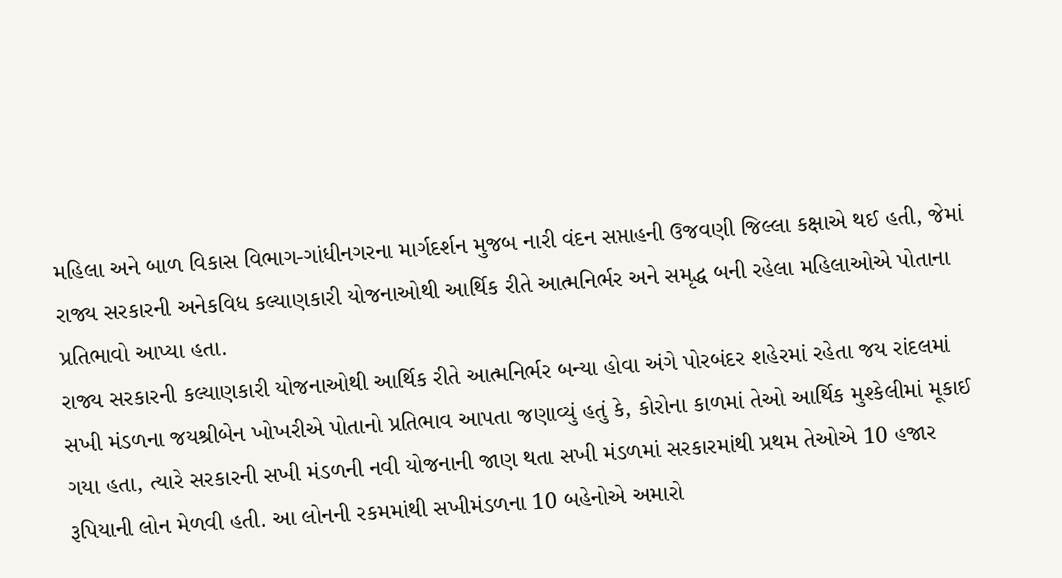મહિલા અને બાળ વિકાસ વિભાગ-ગાંધીનગરના માર્ગદર્શન મુજબ નારી વંદન સપ્તાહની ઉજવણી જિલ્લા કક્ષાએ થઈ હતી, જેમાં રાજ્ય સરકારની અનેકવિધ કલ્યાણકારી યોજનાઓથી આર્થિક રીતે આત્મનિર્ભર અને સમૃદ્ધ બની રહેલા મહિલાઓએ પોતાના પ્રતિભાવો આપ્યા હતા.
રાજ્ય સરકારની કલ્યાણકારી યોજનાઓથી આર્થિક રીતે આત્મનિર્ભર બન્યા હોવા અંગે પોરબંદર શહેરમાં રહેતા જય રાંદલમાં સખી મંડળના જયશ્રીબેન ખોખરીએ પોતાનો પ્રતિભાવ આપતા જણાવ્યું હતું કે, કોરોના કાળમાં તેઓ આર્થિક મુશ્કેલીમાં મૂકાઈ ગયા હતા, ત્યારે સરકારની સખી મંડળની નવી યોજનાની જાણ થતા સખી મંડળમાં સરકારમાંથી પ્રથમ તેઓએ 10 હજાર રૂપિયાની લોન મેળવી હતી. આ લોનની રકમમાંથી સખીમંડળના 10 બહેનોએ અમારો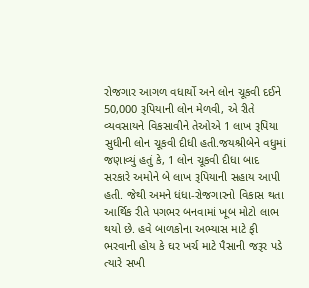રોજગાર આગળ વધાર્યો અને લોન ચૂકવી દઈને 50,000 રૂપિયાની લોન મેળવી, એ રીતે વ્યવસાયને વિકસાવીને તેઓએ 1 લાખ રૂપિયા સુધીની લોન ચૂકવી દીધી હતી.જયશ્રીબેને વધુમાં જણાવ્યું હતું કે, 1 લોન ચૂકવી દીધા બાદ સરકારે અમોને બે લાખ રૂપિયાની સહાય આપી હતી. જેથી અમને ધંધા-રોજગારનો વિકાસ થતા આર્થિક રીતે પગભર બનવામાં ખૂબ મોટો લાભ થયો છે. હવે બાળકોના અભ્યાસ માટે ફી ભરવાની હોય કે ઘર ખર્ચ માટે પૈસાની જરૂર પડે ત્યારે સખી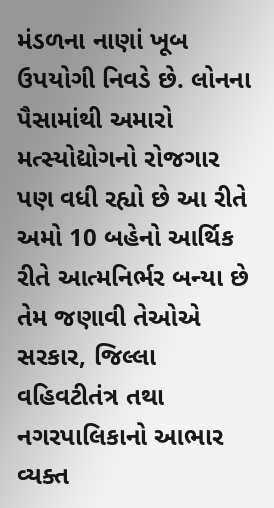મંડળના નાણાં ખૂબ ઉપયોગી નિવડે છે. લોનના પૈસામાંથી અમારો મત્સ્યોદ્યોગનો રોજગાર પણ વધી રહ્યો છે આ રીતે અમો 10 બહેનો આર્થિક રીતે આત્મનિર્ભર બન્યા છે તેમ જણાવી તેઓએ સરકાર, જિલ્લા વહિવટીતંત્ર તથા નગરપાલિકાનો આભાર વ્યક્ત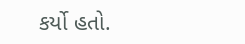કર્યો હતો.